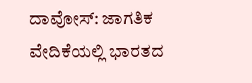ದಾವೋಸ್: ಜಾಗತಿಕ ವೇದಿಕೆಯಲ್ಲಿ ಭಾರತದ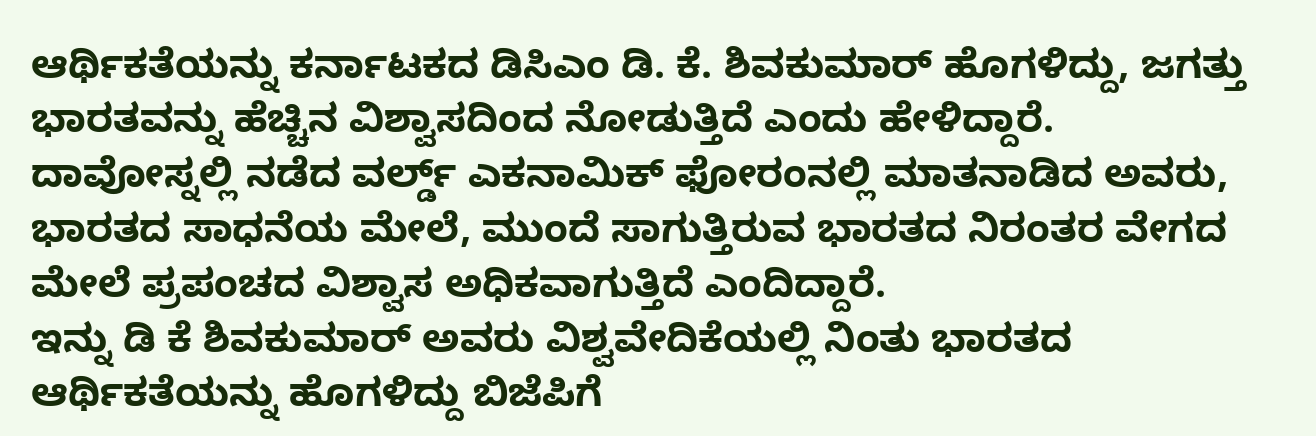ಆರ್ಥಿಕತೆಯನ್ನು ಕರ್ನಾಟಕದ ಡಿಸಿಎಂ ಡಿ. ಕೆ. ಶಿವಕುಮಾರ್ ಹೊಗಳಿದ್ದು, ಜಗತ್ತು ಭಾರತವನ್ನು ಹೆಚ್ಚಿನ ವಿಶ್ವಾಸದಿಂದ ನೋಡುತ್ತಿದೆ ಎಂದು ಹೇಳಿದ್ದಾರೆ.
ದಾವೋಸ್ನಲ್ಲಿ ನಡೆದ ವರ್ಲ್ಡ್ ಎಕನಾಮಿಕ್ ಫೋರಂನಲ್ಲಿ ಮಾತನಾಡಿದ ಅವರು, ಭಾರತದ ಸಾಧನೆಯ ಮೇಲೆ, ಮುಂದೆ ಸಾಗುತ್ತಿರುವ ಭಾರತದ ನಿರಂತರ ವೇಗದ ಮೇಲೆ ಪ್ರಪಂಚದ ವಿಶ್ವಾಸ ಅಧಿಕವಾಗುತ್ತಿದೆ ಎಂದಿದ್ದಾರೆ.
ಇನ್ನು ಡಿ ಕೆ ಶಿವಕುಮಾರ್ ಅವರು ವಿಶ್ವವೇದಿಕೆಯಲ್ಲಿ ನಿಂತು ಭಾರತದ ಆರ್ಥಿಕತೆಯನ್ನು ಹೊಗಳಿದ್ದು ಬಿಜೆಪಿಗೆ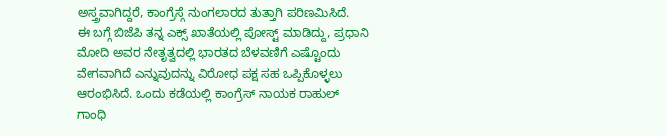ಅಸ್ತ್ರವಾಗಿದ್ದರೆ, ಕಾಂಗ್ರೆಸ್ಗೆ ನುಂಗಲಾರದ ತುತ್ತಾಗಿ ಪರಿಣಮಿಸಿದೆ.
ಈ ಬಗ್ಗೆ ಬಿಜೆಪಿ ತನ್ನ ಎಕ್ಸ್ ಖಾತೆಯಲ್ಲಿ ಪೋಸ್ಟ್ ಮಾಡಿದ್ದು, ಪ್ರಧಾನಿ ಮೋದಿ ಅವರ ನೇತೃತ್ವದಲ್ಲಿ ಭಾರತದ ಬೆಳವಣಿಗೆ ಎಷ್ಟೊಂದು ವೇಗವಾಗಿದೆ ಎನ್ನುವುದನ್ನು ವಿರೋಧ ಪಕ್ಷ ಸಹ ಒಪ್ಪಿಕೊಳ್ಳಲು ಆರಂಭಿಸಿದೆ. ಒಂದು ಕಡೆಯಲ್ಲಿ ಕಾಂಗ್ರೆಸ್ ನಾಯಕ ರಾಹುಲ್ ಗಾಂಧಿ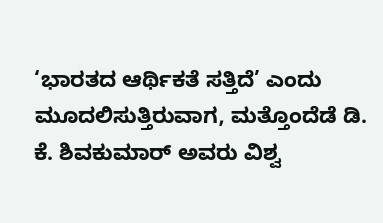‘ಭಾರತದ ಆರ್ಥಿಕತೆ ಸತ್ತಿದೆ’ ಎಂದು ಮೂದಲಿಸುತ್ತಿರುವಾಗ, ಮತ್ತೊಂದೆಡೆ ಡಿ. ಕೆ. ಶಿವಕುಮಾರ್ ಅವರು ವಿಶ್ವ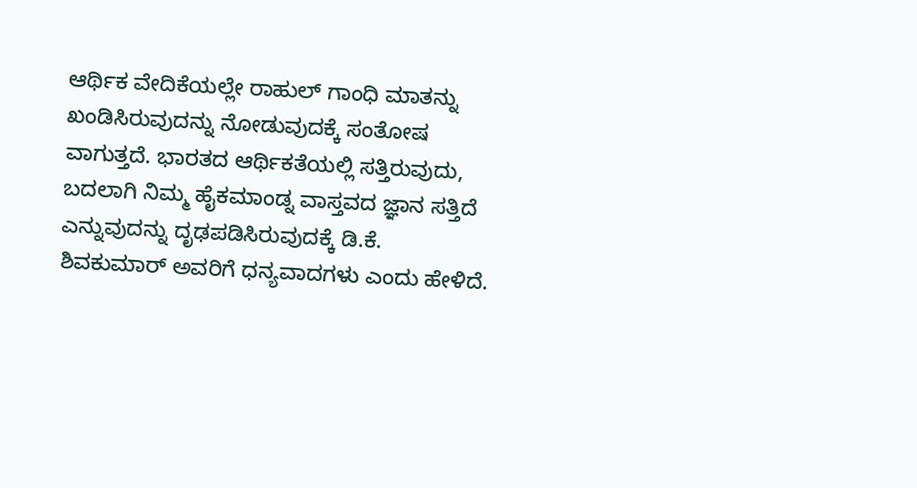ಆರ್ಥಿಕ ವೇದಿಕೆಯಲ್ಲೇ ರಾಹುಲ್ ಗಾಂಧಿ ಮಾತನ್ನು ಖಂಡಿಸಿರುವುದನ್ನು ನೋಡುವುದಕ್ಕೆ ಸಂತೋಷ ವಾಗುತ್ತದೆ. ಭಾರತದ ಆರ್ಥಿಕತೆಯಲ್ಲಿ ಸತ್ತಿರುವುದು, ಬದಲಾಗಿ ನಿಮ್ಮ ಹೈಕಮಾಂಡ್ನ ವಾಸ್ತವದ ಜ್ಞಾನ ಸತ್ತಿದೆ ಎನ್ನುವುದನ್ನು ದೃಢಪಡಿಸಿರುವುದಕ್ಕೆ ಡಿ.ಕೆ. ಶಿವಕುಮಾರ್ ಅವರಿಗೆ ಧನ್ಯವಾದಗಳು ಎಂದು ಹೇಳಿದೆ.